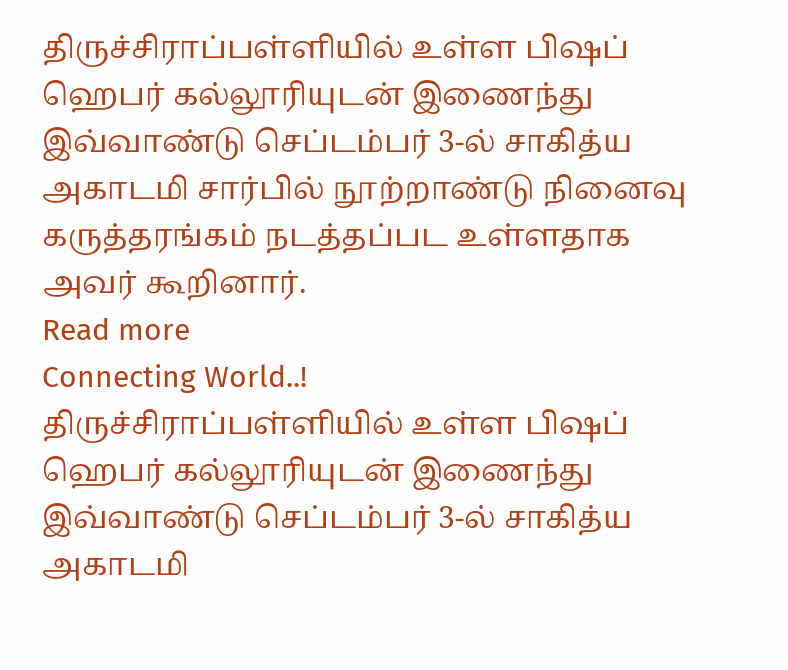திருச்சிராப்பள்ளியில் உள்ள பிஷப் ஹெபர் கல்லூரியுடன் இணைந்து இவ்வாண்டு செப்டம்பர் 3-ல் சாகித்ய அகாடமி சார்பில் நூற்றாண்டு நினைவு கருத்தரங்கம் நடத்தப்பட உள்ளதாக அவர் கூறினார்.
Read more
Connecting World..!
திருச்சிராப்பள்ளியில் உள்ள பிஷப் ஹெபர் கல்லூரியுடன் இணைந்து இவ்வாண்டு செப்டம்பர் 3-ல் சாகித்ய அகாடமி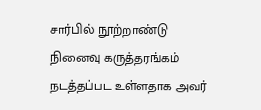சார்பில் நூற்றாண்டு நினைவு கருத்தரங்கம் நடத்தப்பட உள்ளதாக அவர்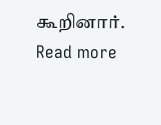கூறினார்.
Read more